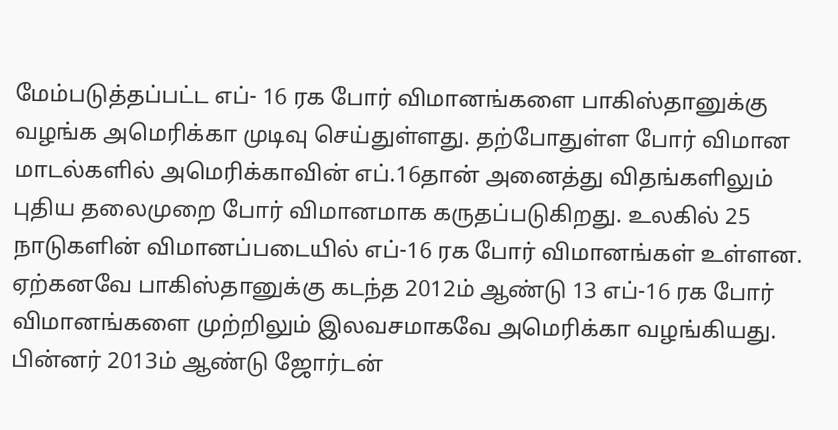மேம்படுத்தப்பட்ட எப்- 16 ரக போர் விமானங்களை பாகிஸ்தானுக்கு வழங்க அமெரிக்கா முடிவு செய்துள்ளது. தற்போதுள்ள போர் விமான மாடல்களில் அமெரிக்காவின் எப்.16தான் அனைத்து விதங்களிலும் புதிய தலைமுறை போர் விமானமாக கருதப்படுகிறது. உலகில் 25 நாடுகளின் விமானப்படையில் எப்-16 ரக போர் விமானங்கள் உள்ளன.
ஏற்கனவே பாகிஸ்தானுக்கு கடந்த 2012ம் ஆண்டு 13 எப்-16 ரக போர் விமானங்களை முற்றிலும் இலவசமாகவே அமெரிக்கா வழங்கியது. பின்னர் 2013ம் ஆண்டு ஜோர்டன்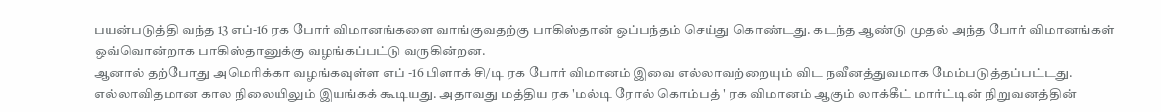பயன்படுத்தி வந்த 13 எப்-16 ரக போர் விமானங்களை வாங்குவதற்கு பாகிஸ்தான் ஒப்பந்தம் செய்து கொண்டது. கடந்த ஆண்டு முதல் அந்த போர் விமானங்கள் ஒவ்வொன்றாக பாகிஸ்தானுக்கு வழங்கப்பட்டு வருகின்றன.
ஆனால் தற்போது அமெரிக்கா வழங்கவுள்ள எப் -16 பிளாக் சி/டி ரக போர் விமானம் இவை எல்லாவற்றையும் விட நவீனத்துவமாக மேம்படுத்தப்பட்டது. எல்லாவிதமான கால நிலையிலும் இயங்கக் கூடியது. அதாவது மத்திய ரக 'மல்டி ரோல் கொம்பத் ' ரக விமானம் ஆகும் லாக்கீட் மார்ட்டின் நிறுவனத்தின்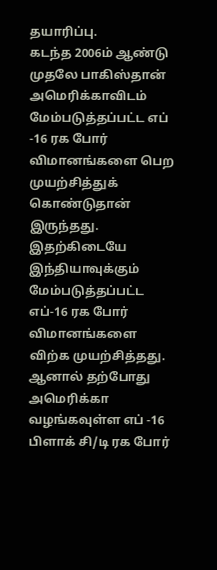தயாரிப்பு.
கடந்த 2006ம் ஆண்டு முதலே பாகிஸ்தான் அமெரிக்காவிடம் மேம்படுத்தப்பட்ட எப் -16 ரக போர் விமானங்களை பெற முயற்சித்துக் கொண்டுதான் இருந்தது. இதற்கிடையே இந்தியாவுக்கும் மேம்படுத்தப்பட்ட எப்-16 ரக போர் விமானங்களை விற்க முயற்சித்தது.
ஆனால் தற்போது அமெரிக்கா வழங்கவுள்ள எப் -16 பிளாக் சி/டி ரக போர்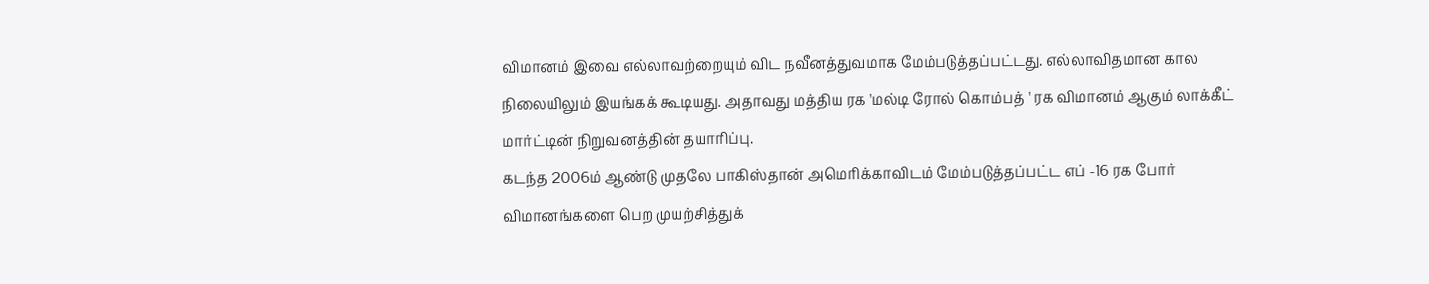விமானம் இவை எல்லாவற்றையும் விட நவீனத்துவமாக மேம்படுத்தப்பட்டது. எல்லாவிதமான கால நிலையிலும் இயங்கக் கூடியது. அதாவது மத்திய ரக 'மல்டி ரோல் கொம்பத் ' ரக விமானம் ஆகும் லாக்கீட் மார்ட்டின் நிறுவனத்தின் தயாரிப்பு.
கடந்த 2006ம் ஆண்டு முதலே பாகிஸ்தான் அமெரிக்காவிடம் மேம்படுத்தப்பட்ட எப் -16 ரக போர் விமானங்களை பெற முயற்சித்துக்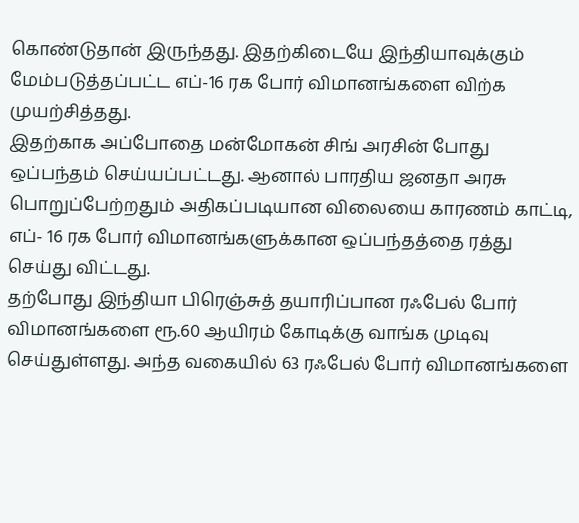கொண்டுதான் இருந்தது. இதற்கிடையே இந்தியாவுக்கும் மேம்படுத்தப்பட்ட எப்-16 ரக போர் விமானங்களை விற்க முயற்சித்தது.
இதற்காக அப்போதை மன்மோகன் சிங் அரசின் போது ஒப்பந்தம் செய்யப்பட்டது. ஆனால் பாரதிய ஜனதா அரசு பொறுப்பேற்றதும் அதிகப்படியான விலையை காரணம் காட்டி, எப்- 16 ரக போர் விமானங்களுக்கான ஒப்பந்தத்தை ரத்து செய்து விட்டது.
தற்போது இந்தியா பிரெஞ்சுத் தயாரிப்பான ரஃபேல் போர் விமானங்களை ரூ.60 ஆயிரம் கோடிக்கு வாங்க முடிவு செய்துள்ளது. அந்த வகையில் 63 ரஃபேல் போர் விமானங்களை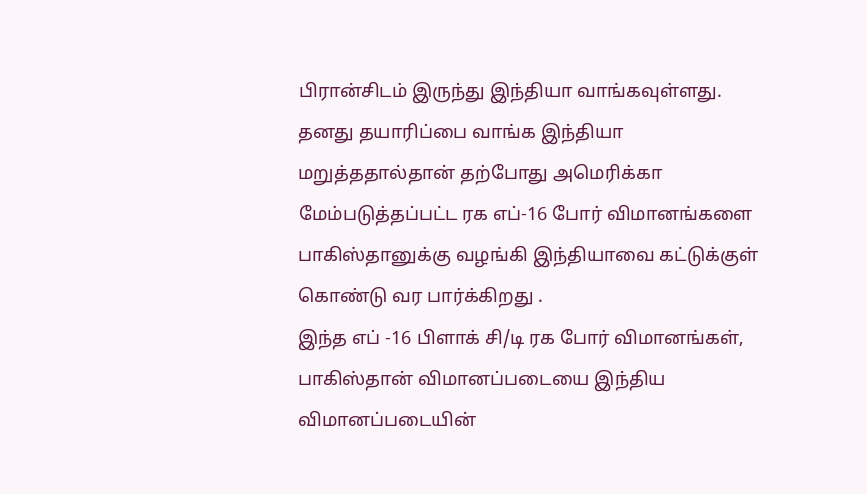பிரான்சிடம் இருந்து இந்தியா வாங்கவுள்ளது. தனது தயாரிப்பை வாங்க இந்தியா மறுத்ததால்தான் தற்போது அமெரிக்கா மேம்படுத்தப்பட்ட ரக எப்-16 போர் விமானங்களை பாகிஸ்தானுக்கு வழங்கி இந்தியாவை கட்டுக்குள் கொண்டு வர பார்க்கிறது .
இந்த எப் -16 பிளாக் சி/டி ரக போர் விமானங்கள், பாகிஸ்தான் விமானப்படையை இந்திய விமானப்படையின்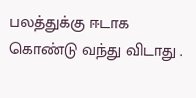பலத்துக்கு ஈடாக கொண்டு வந்து விடாது .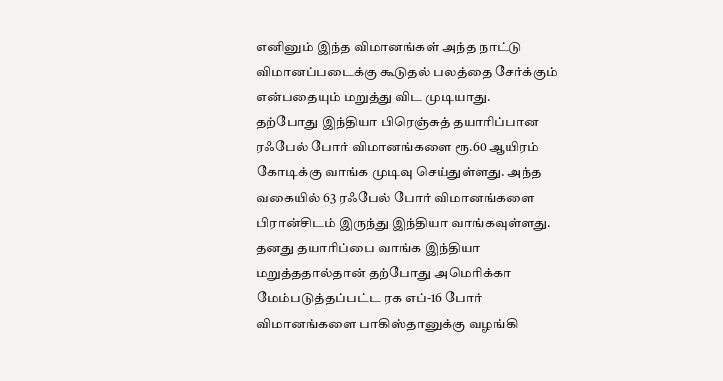எனினும் இந்த விமானங்கள் அந்த நாட்டு விமானப்படைக்கு கூடுதல் பலத்தை சேர்க்கும் என்பதையும் மறுத்து விட முடியாது.
தற்போது இந்தியா பிரெஞ்சுத் தயாரிப்பான ரஃபேல் போர் விமானங்களை ரூ.60 ஆயிரம் கோடிக்கு வாங்க முடிவு செய்துள்ளது. அந்த வகையில் 63 ரஃபேல் போர் விமானங்களை பிரான்சிடம் இருந்து இந்தியா வாங்கவுள்ளது. தனது தயாரிப்பை வாங்க இந்தியா மறுத்ததால்தான் தற்போது அமெரிக்கா மேம்படுத்தப்பட்ட ரக எப்-16 போர் விமானங்களை பாகிஸ்தானுக்கு வழங்கி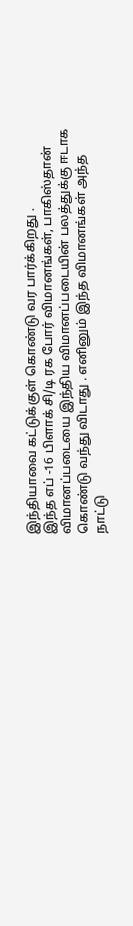இந்தியாவை கட்டுக்குள் கொண்டு வர பார்க்கிறது .
இந்த எப் -16 பிளாக் சி/டி ரக போர் விமானங்கள், பாகிஸ்தான் விமானப்படையை இந்திய விமானப்படையின் பலத்துக்கு ஈடாக கொண்டு வந்து விடாது . எனினும் இந்த விமானங்கள் அந்த நாட்டு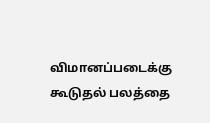விமானப்படைக்கு கூடுதல் பலத்தை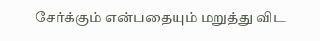சேர்க்கும் என்பதையும் மறுத்து விட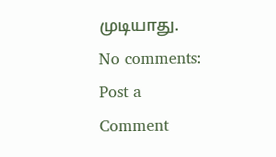முடியாது.
No comments:
Post a Comment